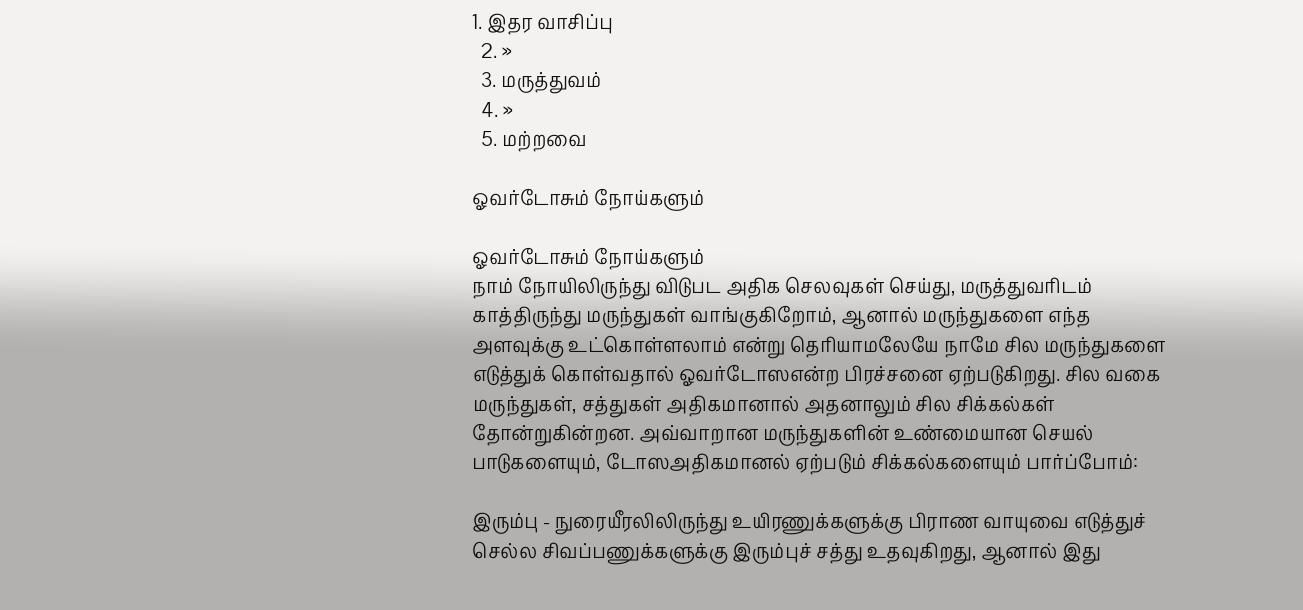1. இதர வாசிப்பு
  2. »
  3. மரு‌த்துவ‌ம்
  4. »
  5. மற்றவை

ஓவர்டோசும் நோய்களும்

ஓவர்டோசும் நோய்களும்
நாம் நோயிலிருந்து விடுபட அதிக செலவுகள் செய்து, மருத்துவரிடம் காத்திருந்து மருந்துகள் வாங்குகிறோம், ஆனால் மருந்துகளை எந்த அளவுக்கு உட்கொள்ளலாம் என்று தெரியாமலேயே நாமே சில மருந்துகளை எடுத்துக் கொள்வதால் ஓவர்டோஸஎன்ற பிரச்சனை ஏற்படுகிறது. சில வகை மருந்துகள், சத்துகள் அதிகமானால் அதனாலும் சில சிக்கல்கள் தோன்றுகின்றன. அவ்வாறான மருந்துகளின் உண்மையான செயல் பாடுகளையும், டோஸஅதிகமானல் ஏற்படும் சிக்கல்களையும் பார்ப்போம்:

இரும்பு - நுரையீரலிலிருந்து உயிரணுக்களுக்கு பிராண வாயுவை எடுத்துச் செல்ல சிவப்பணுக்களுக்கு இரும்புச் சத்து உதவுகிறது, ஆனால் இது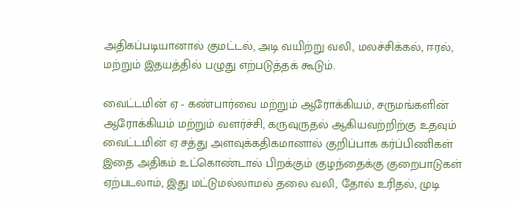அதிகப்படியானால் குமட்டல், அடி வயிற்று வலி, மலச்சிக்கல், ஈரல், மற்றும் இதயத்தில் பழுது எற்படுத்தக் கூடும்.

வைட்டமின் ஏ - கண்பார்வை மற்றும் ஆரோக்கியம், சருமங்களின் ஆரோக்கியம் மற்றும் வளர்ச்சி, கருவுருதல் ஆகியவற்றிற்கு உதவும் வைட்டமின் ஏ சத்து அளவுக்கதிகமானால் குறிப்பாக கர்ப்பிணிகள் இதை அதிகம் உட்கொண்டால் பிறக்கும் குழந்தைக்கு குறைபாடுகள் ஏற்படலாம், இது மட்டுமல்லாமல் தலை வலி, தோல் உரிதல், முடி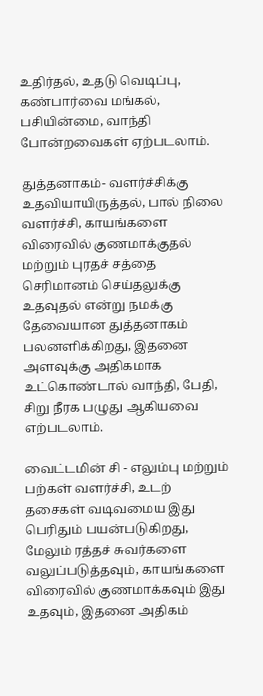உதிர்தல், உதடு வெடிப்பு, கண்பார்வை மங்கல், பசியின்மை, வாந்தி போன்றவைகள் ஏற்படலாம்.

துத்தனாகம்- வளர்ச்சிக்கு உதவியாயிருத்தல், பால் நிலை வளர்ச்சி, காயங்களை விரைவில் குணமாக்குதல் மற்றும் புரதச் சத்தை செரிமானம் செய்தலுக்கு உதவுதல் என்று நமக்கு தேவையான துத்தனாகம் பலனளிக்கிறது, இதனை அளவுக்கு அதிகமாக உட்கொண்டால் வாந்தி, பேதி, சிறு நீரக பழுது ஆகியவை எற்படலாம்.

வைட்டமின் சி - எலும்பு மற்றும் பற்கள் வளர்ச்சி, உடற் தசைகள் வடிவமைய இது பெரிதும் பயன்படுகிறது, மேலும் ரத்தச் சுவர்களை வலுப்படுத்தவும், காயங்களை விரைவில் குணமாக்கவும் இது உதவும், இதனை அதிகம்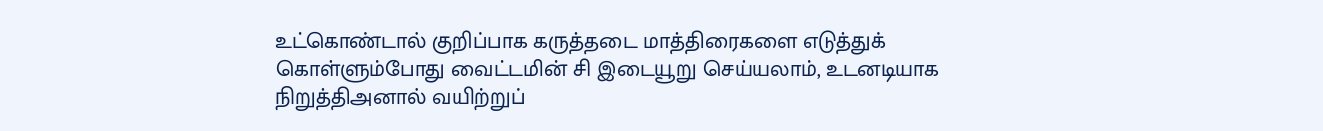உட்கொண்டால் குறிப்பாக கருத்தடை மாத்திரைகளை எடுத்துக் கொள்ளும்போது வைட்டமின் சி இடையூறு செய்யலாம், உடனடியாக நிறுத்திஅனால் வயிற்றுப்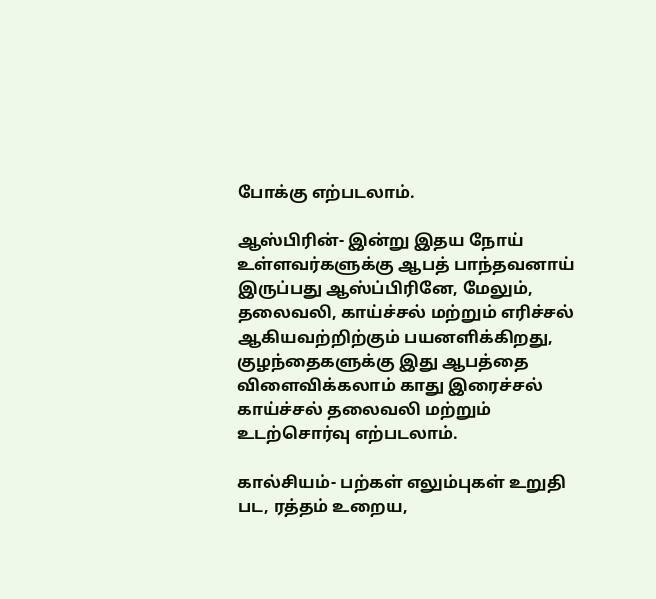போக்கு எற்படலாம்.

ஆஸ்பிரின்- இன்று இதய நோய் உள்ளவர்களுக்கு ஆபத் பாந்தவனாய் இருப்பது ஆஸ்ப்பிரினே, மேலும், தலைவலி, காய்ச்சல் மற்றும் எரிச்சல் ஆகியவற்றிற்கும் பயனளிக்கிறது, குழந்தைகளுக்கு இது ஆபத்தை விளைவிக்கலாம் காது இரைச்சல் காய்ச்சல் தலைவலி மற்றும் உடற்சொர்வு எற்படலாம்.

கால்சியம்- பற்கள் எலும்புகள் உறுதி பட, ரத்தம் உறைய,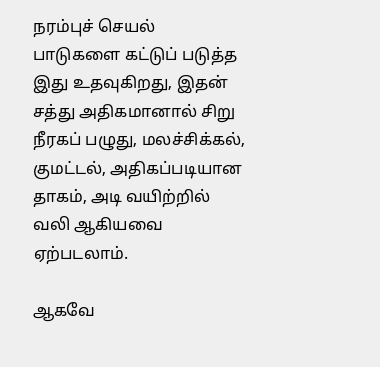நரம்புச் செயல் பாடுகளை கட்டுப் படுத்த இது உதவுகிறது, இதன் சத்து அதிகமானால் சிறு நீரகப் பழுது, மலச்சிக்கல், குமட்டல், அதிகப்படியான தாகம், அடி வயிற்றில் வலி ஆகியவை ஏற்படலாம்.

ஆகவே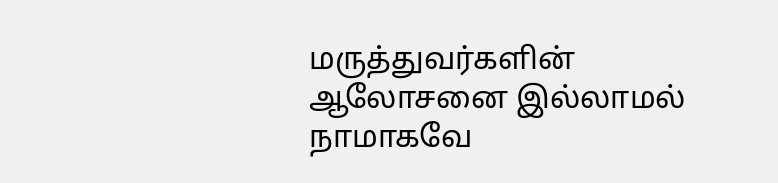மருத்துவர்களின் ஆலோசனை இல்லாமல் நாமாகவே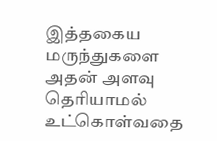இத்தகைய மருந்துகளை அதன் அளவு தெரியாமல் உட்கொள்வதை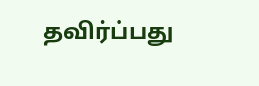தவிர்ப்பது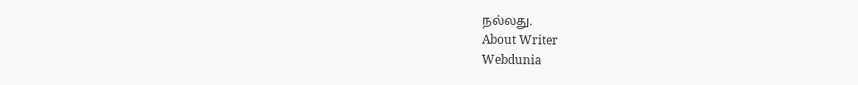நல்லது.
About Writer
Webdunia